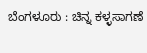ಬೆಂಗಳೂರು : ಚಿನ್ನ ಕಳ್ಳಸಾಗಣೆ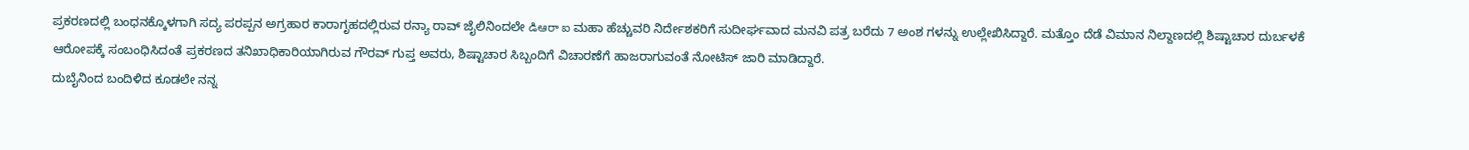ಪ್ರಕರಣದಲ್ಲಿ ಬಂಧನಕ್ಕೊಳಗಾಗಿ ಸದ್ಯ ಪರಪ್ಪನ ಅಗ್ರಹಾರ ಕಾರಾಗೃಹದಲ್ಲಿರುವ ರನ್ಯಾ ರಾವ್ ಜೈಲಿನಿಂದಲೇ డిఆరా ఐ ಮಹಾ ಹೆಚ್ಚುವರಿ ನಿರ್ದೇಶಕರಿಗೆ ಸುದೀರ್ಘವಾದ ಮನವಿ ಪತ್ರ ಬರೆದು 7 ಅಂಶ ಗಳನ್ನು ಉಲ್ಲೇಖಿಸಿದ್ದಾರೆ. ಮತ್ತೊಂ ದೆಡೆ ವಿಮಾನ ನಿಲ್ದಾಣದಲ್ಲಿ ಶಿಷ್ಟಾಚಾರ ದುರ್ಬಳಕೆ ಆರೋಪಕ್ಕೆ ಸಂಬಂಧಿಸಿದಂತೆ ಪ್ರಕರಣದ ತನಿಖಾಧಿಕಾರಿಯಾಗಿರುವ ಗೌರವ್ ಗುಪ್ತ ಅವರು, ಶಿಷ್ಟಾಚಾರ ಸಿಬ್ಬಂದಿಗೆ ವಿಚಾರಣೆಗೆ ಹಾಜರಾಗುವಂತೆ ನೋಟಿಸ್ ಜಾರಿ ಮಾಡಿದ್ದಾರೆ.
ದುಬೈನಿಂದ ಬಂದಿಳಿದ ಕೂಡಲೇ ನನ್ನ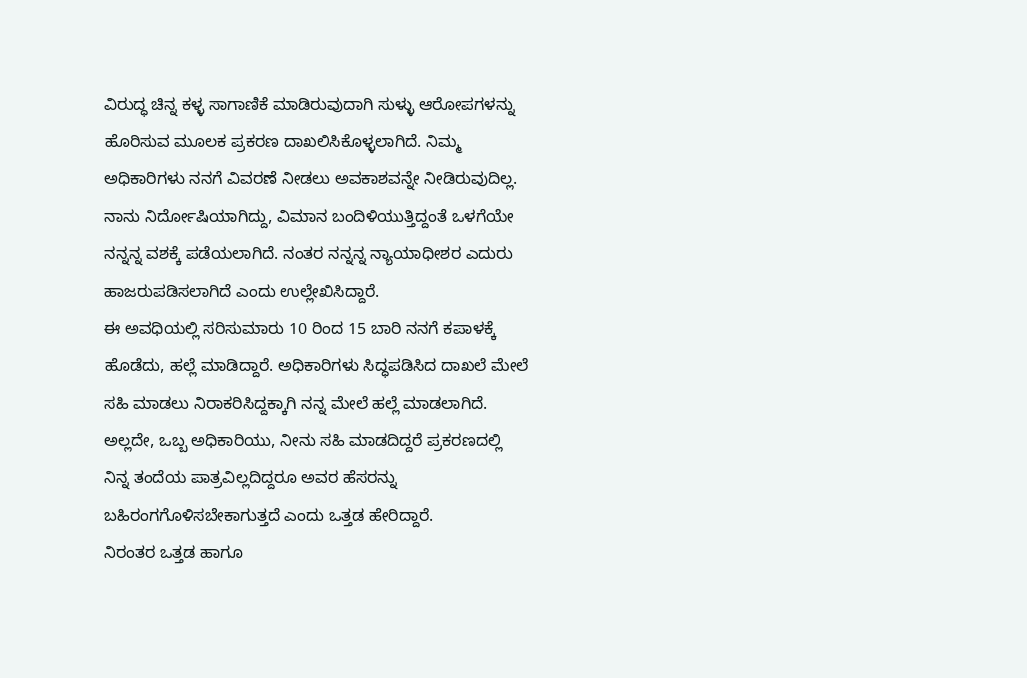ವಿರುದ್ಧ ಚಿನ್ನ ಕಳ್ಳ ಸಾಗಾಣಿಕೆ ಮಾಡಿರುವುದಾಗಿ ಸುಳ್ಳು ಆರೋಪಗಳನ್ನು ಹೊರಿಸುವ ಮೂಲಕ ಪ್ರಕರಣ ದಾಖಲಿಸಿಕೊಳ್ಳಲಾಗಿದೆ. ನಿಮ್ಮ ಅಧಿಕಾರಿಗಳು ನನಗೆ ವಿವರಣೆ ನೀಡಲು ಅವಕಾಶವನ್ನೇ ನೀಡಿರುವುದಿಲ್ಲ. ನಾನು ನಿರ್ದೋಷಿಯಾಗಿದ್ದು, ವಿಮಾನ ಬಂದಿಳಿಯುತ್ತಿದ್ದಂತೆ ಒಳಗೆಯೇ ನನ್ನನ್ನ ವಶಕ್ಕೆ ಪಡೆಯಲಾಗಿದೆ. ನಂತರ ನನ್ನನ್ನ ನ್ಯಾಯಾಧೀಶರ ಎದುರು ಹಾಜರುಪಡಿಸಲಾಗಿದೆ ಎಂದು ಉಲ್ಲೇಖಿಸಿದ್ದಾರೆ.
ಈ ಅವಧಿಯಲ್ಲಿ ಸರಿಸುಮಾರು 10 ರಿಂದ 15 ಬಾರಿ ನನಗೆ ಕಪಾಳಕ್ಕೆ ಹೊಡೆದು, ಹಲ್ಲೆ ಮಾಡಿದ್ದಾರೆ. ಅಧಿಕಾರಿಗಳು ಸಿದ್ಧಪಡಿಸಿದ ದಾಖಲೆ ಮೇಲೆ ಸಹಿ ಮಾಡಲು ನಿರಾಕರಿಸಿದ್ದಕ್ಕಾಗಿ ನನ್ನ ಮೇಲೆ ಹಲ್ಲೆ ಮಾಡಲಾಗಿದೆ. ಅಲ್ಲದೇ, ಒಬ್ಬ ಅಧಿಕಾರಿಯು, ನೀನು ಸಹಿ ಮಾಡದಿದ್ದರೆ ಪ್ರಕರಣದಲ್ಲಿ ನಿನ್ನ ತಂದೆಯ ಪಾತ್ರವಿಲ್ಲದಿದ್ದರೂ ಅವರ ಹೆಸರನ್ನು ಬಹಿರಂಗಗೊಳಿಸಬೇಕಾಗುತ್ತದೆ ಎಂದು ಒತ್ತಡ ಹೇರಿದ್ದಾರೆ.
ನಿರಂತರ ಒತ್ತಡ ಹಾಗೂ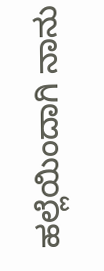ಹಲ್ಲೆಯಿಂದಾಗಿ ನಾನು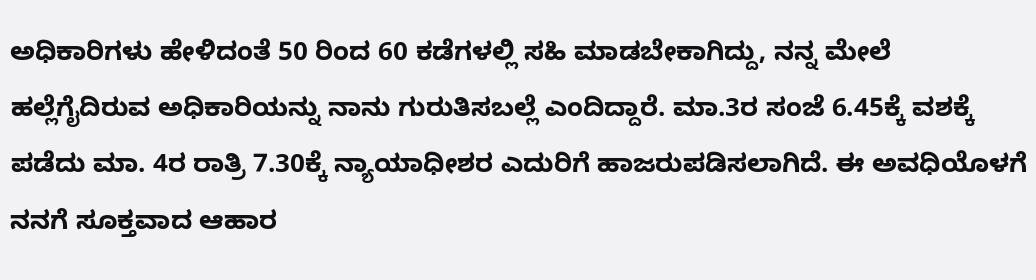ಅಧಿಕಾರಿಗಳು ಹೇಳಿದಂತೆ 50 ರಿಂದ 60 ಕಡೆಗಳಲ್ಲಿ ಸಹಿ ಮಾಡಬೇಕಾಗಿದ್ದು, ನನ್ನ ಮೇಲೆ ಹಲ್ಲೆಗೈದಿರುವ ಅಧಿಕಾರಿಯನ್ನು ನಾನು ಗುರುತಿಸಬಲ್ಲೆ ಎಂದಿದ್ದಾರೆ. ಮಾ.3ರ ಸಂಜೆ 6.45ಕ್ಕೆ ವಶಕ್ಕೆ ಪಡೆದು ಮಾ. 4ರ ರಾತ್ರಿ 7.30ಕ್ಕೆ ನ್ಯಾಯಾಧೀಶರ ಎದುರಿಗೆ ಹಾಜರುಪಡಿಸಲಾಗಿದೆ. ಈ ಅವಧಿಯೊಳಗೆ ನನಗೆ ಸೂಕ್ತವಾದ ಆಹಾರ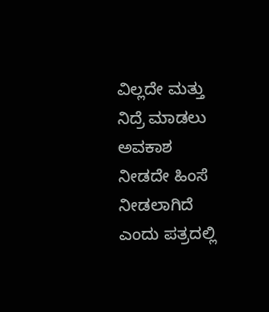ವಿಲ್ಲದೇ ಮತ್ತು ನಿದ್ರೆ ಮಾಡಲು ಅವಕಾಶ ನೀಡದೇ ಹಿಂಸೆ ನೀಡಲಾಗಿದೆ ಎಂದು ಪತ್ರದಲ್ಲಿ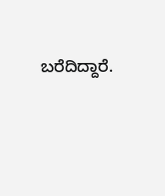ಬರೆದಿದ್ದಾರೆ.